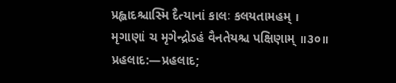પ્રહ્લાદશ્ચાસ્મિ દૈત્યાનાં કાલઃ કલયતામહમ્ ।
મૃગાણાં ચ મૃગેન્દ્રોઽહં વૈનતેયશ્ચ પક્ષિણામ્ ॥૩૦॥
પ્રહલાદ:—પ્રહલાદ;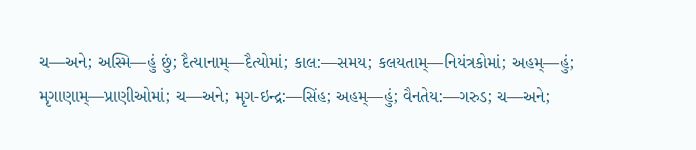ચ—અને; અસ્મિ—હું છું; દૈત્યાનામ્—દૈત્યોમાં; કાલ:—સમય; કલયતામ્—નિયંત્રકોમાં; અહમ્—હું; મૃગાણામ્—પ્રાણીઓમાં; ચ—અને; મૃગ-ઇન્દ્ર:—સિંહ; અહમ્—હું; વૈનતેય:—ગરુડ; ચ—અને;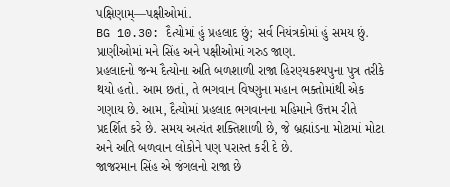પક્ષિણામ્—પક્ષીઓમાં.
BG 10.30: દૈત્યોમાં હું પ્રહલાદ છું; સર્વ નિયંત્રકોમાં હું સમય છું. પ્રાણીઓમાં મને સિંહ અને પક્ષીઓમાં ગરુડ જાણ.
પ્રહલાદનો જન્મ દૈત્યોના અતિ બળશાળી રાજા હિરણ્યકશ્યપુના પુત્ર તરીકે થયો હતો. આમ છતાં, તે ભગવાન વિષ્ણુના મહાન ભક્તોમાંથી એક ગણાય છે. આમ, દૈત્યોમાં પ્રહલાદ ભગવાનના મહિમાને ઉત્તમ રીતે પ્રદર્શિત કરે છે. સમય અત્યંત શક્તિશાળી છે, જે બ્રહ્માંડના મોટામાં મોટા અને અતિ બળવાન લોકોને પણ પરાસ્ત કરી દે છે.
જાજરમાન સિંહ એ જંગલનો રાજા છે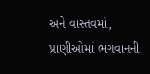અને વાસ્તવમાં, પ્રાણીઓમાં ભગવાનની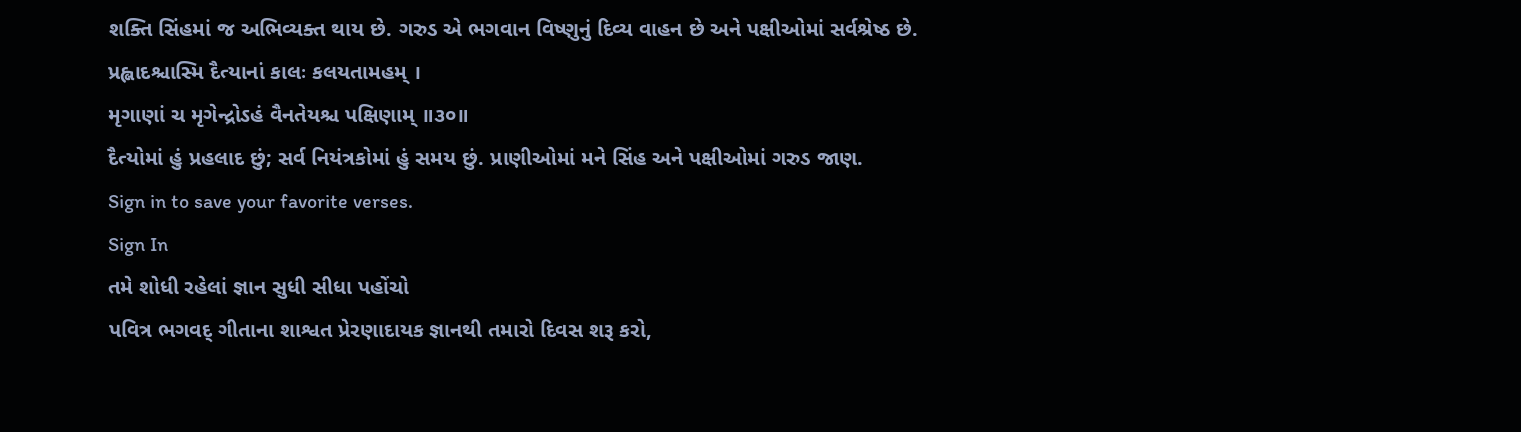શક્તિ સિંહમાં જ અભિવ્યક્ત થાય છે. ગરુડ એ ભગવાન વિષ્ણુનું દિવ્ય વાહન છે અને પક્ષીઓમાં સર્વશ્રેષ્ઠ છે.
પ્રહ્લાદશ્ચાસ્મિ દૈત્યાનાં કાલઃ કલયતામહમ્ ।
મૃગાણાં ચ મૃગેન્દ્રોઽહં વૈનતેયશ્ચ પક્ષિણામ્ ॥૩૦॥
દૈત્યોમાં હું પ્રહલાદ છું; સર્વ નિયંત્રકોમાં હું સમય છું. પ્રાણીઓમાં મને સિંહ અને પક્ષીઓમાં ગરુડ જાણ.
Sign in to save your favorite verses.
Sign In
તમે શોધી રહેલાં જ્ઞાન સુધી સીધા પહોંચો
પવિત્ર ભગવદ્ ગીતાના શાશ્વત પ્રેરણાદાયક જ્ઞાનથી તમારો દિવસ શરૂ કરો,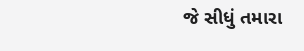જે સીધું તમારા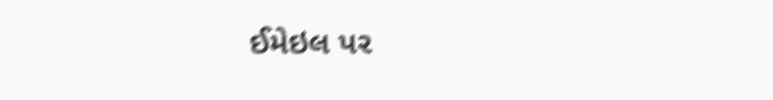ઈમેઇલ પર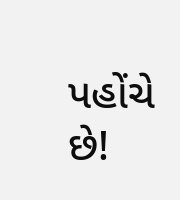પહોંચે છે!